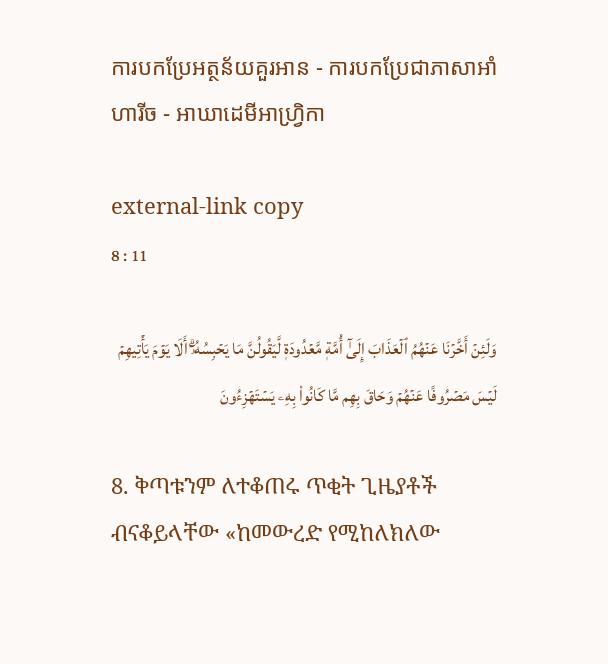ការបកប្រែអត្ថន័យគួរអាន - ការបកប្រែជាភាសាអាំហារីច - អាឃាដេមីអាហ្វ្រិកា

external-link copy
8 : 11

وَلَئِنۡ أَخَّرۡنَا عَنۡهُمُ ٱلۡعَذَابَ إِلَىٰٓ أُمَّةٖ مَّعۡدُودَةٖ لَّيَقُولُنَّ مَا يَحۡبِسُهُۥٓۗ أَلَا يَوۡمَ يَأۡتِيهِمۡ لَيۡسَ مَصۡرُوفًا عَنۡهُمۡ وَحَاقَ بِهِم مَّا كَانُواْ بِهِۦ يَسۡتَهۡزِءُونَ

8. ቅጣቱንም ለተቆጠሩ ጥቂት ጊዜያቶች ብናቆይላቸው «ከመውረድ የሚከለክለው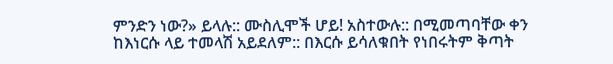ምንድን ነው?» ይላሉ:: ሙስሊሞች ሆይ! አስተውሉ:: በሚመጣባቸው ቀን ከእነርሱ ላይ ተመላሽ አይደለም:: በእርሱ ይሳለቁበት የነበሩትም ቅጣት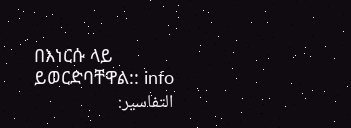በእነርሱ ላይ ይወርድባቸዋል:: info
التفاسير: